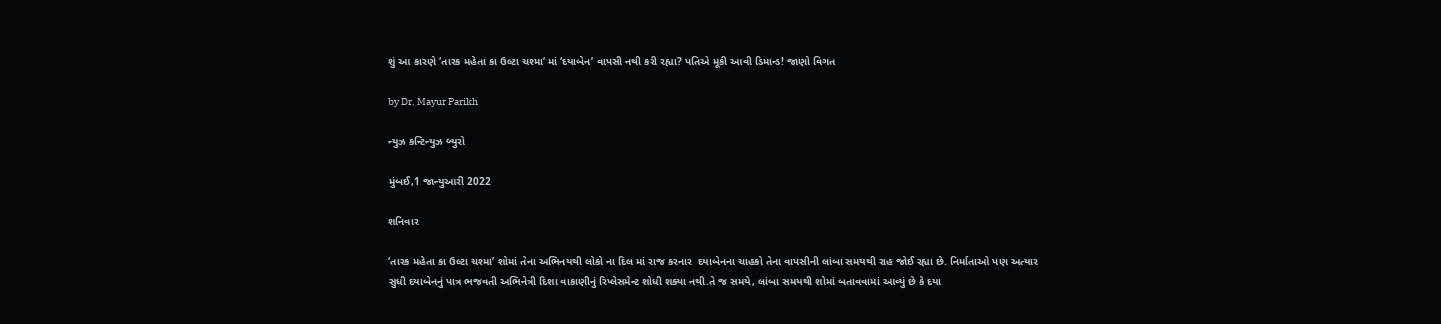શું આ કારણે ‘તારક મહેતા કા ઉલ્ટા ચશ્મા’ માં ‘દયાબેન’ વાપસી નથી કરી રહ્યા? પતિએ મૂકી આવી ડિમાન્ડ! જાણો વિગત

by Dr. Mayur Parikh

ન્યુઝ કન્ટિન્યુઝ બ્યુરો

મુંબઈ,1 જાન્યુઆરી 2022

શનિવાર

‘તારક મહેતા કા ઉલ્ટા ચશ્મા’ શોમાં તેના અભિનયથી લોકો ના દિલ માં રાજ કરનાર  દયાબેનના ચાહકો તેના વાપસીની લાંબા સમયથી રાહ જોઈ રહ્યા છે. નિર્માતાઓ પણ અત્યાર સુધી દયાબેનનું પાત્ર ભજવતી અભિનેત્રી દિશા વાકાણીનું રિપ્લેસમેન્ટ શોધી શક્યા નથી.તે જ સમયે, લાંબા સમયથી શોમાં બતાવવામાં આવ્યું છે કે દયા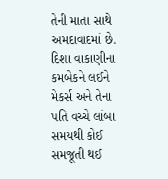તેની માતા સાથે અમદાવાદમાં છે. દિશા વાકાણીના કમબેકને લઈને મેકર્સ અને તેના પતિ વચ્ચે લાંબા સમયથી કોઈ સમજૂતી થઈ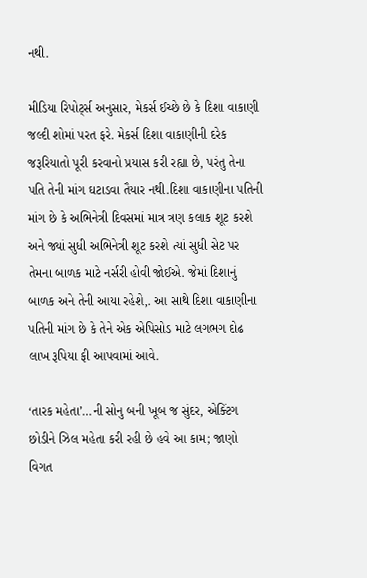નથી.

મીડિયા રિપોર્ટ્સ અનુસાર, મેકર્સ ઈચ્છે છે કે દિશા વાકાણી જલ્દી શોમાં પરત ફરે. મેકર્સ દિશા વાકાણીની દરેક જરૂરિયાતો પૂરી કરવાનો પ્રયાસ કરી રહ્યા છે, પરંતુ તેના પતિ તેની માંગ ઘટાડવા તૈયાર નથી.દિશા વાકાણીના પતિની માંગ છે કે અભિનેત્રી દિવસમાં માત્ર ત્રણ કલાક શૂટ કરશે અને જ્યાં સુધી અભિનેત્રી શૂટ કરશે ત્યાં સુધી સેટ પર તેમના બાળક માટે નર્સરી હોવી જોઈએ. જેમાં દિશાનું બાળક અને તેની આયા રહેશે,. આ સાથે દિશા વાકાણીના પતિની માંગ છે કે તેને એક એપિસોડ માટે લગભગ દોઢ લાખ રૂપિયા ફી આપવામાં આવે.

‘તારક મહેતા’…ની સોનુ બની ખૂબ જ સુંદર, એક્ટિંગ છોડીને ઝિલ મહેતા કરી રહી છે હવે આ કામ; જાણો વિગત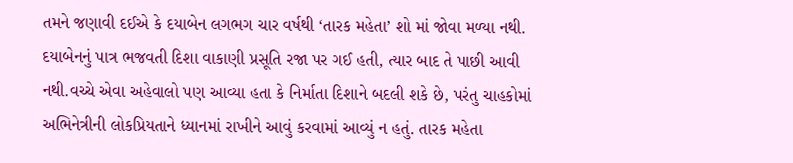તમને જણાવી દઈએ કે દયાબેન લગભગ ચાર વર્ષથી ‘તારક મહેતા’ શો માં જોવા મળ્યા નથી. દયાબેનનું પાત્ર ભજવતી દિશા વાકાણી પ્રસૂતિ રજા પર ગઈ હતી, ત્યાર બાદ તે પાછી આવી નથી.વચ્ચે એવા અહેવાલો પણ આવ્યા હતા કે નિર્માતા દિશાને બદલી શકે છે, પરંતુ ચાહકોમાં અભિનેત્રીની લોકપ્રિયતાને ધ્યાનમાં રાખીને આવું કરવામાં આવ્યું ન હતું. તારક મહેતા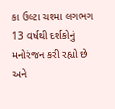કા ઉલ્ટા ચશ્મા લગભગ 13 વર્ષથી દર્શકોનું મનોરંજન કરી રહ્યો છે અને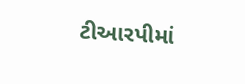ટીઆરપીમાં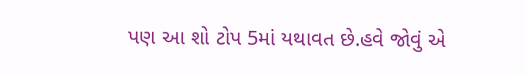પણ આ શો ટોપ 5માં યથાવત છે.હવે જોવું એ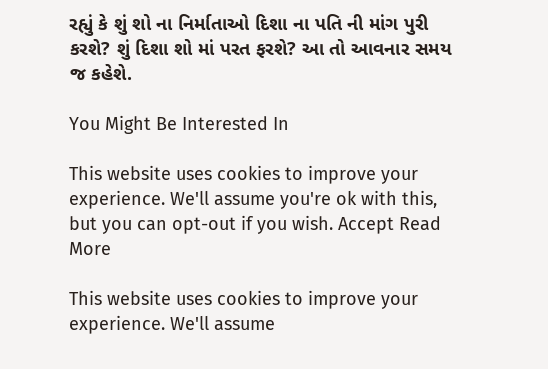રહ્યું કે શું શો ના નિર્માતાઓ દિશા ના પતિ ની માંગ પુરી કરશે? શું દિશા શો માં પરત ફરશે? આ તો આવનાર સમય જ કહેશે.

You Might Be Interested In

This website uses cookies to improve your experience. We'll assume you're ok with this, but you can opt-out if you wish. Accept Read More

This website uses cookies to improve your experience. We'll assume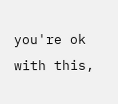you're ok with this,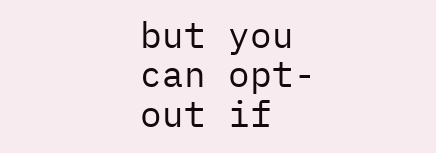but you can opt-out if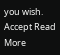you wish. Accept Read More